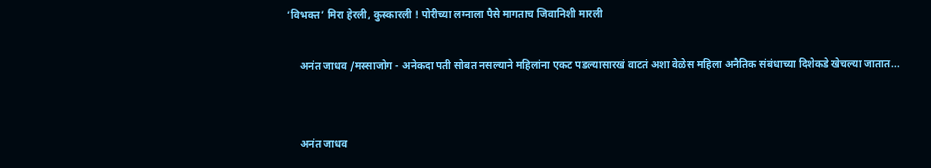‘विभक्त’ मिरा हेरली, कुस्कारली ! पोरीच्या लग्नाला पैसे मागताच जिवानिशी मारली

     अनंत जाधव /मस्साजोग - अनेकदा पती सोबत नसल्याने महिलांना एकट पडल्यासारखं वाटतं अशा वेळेस महिला अनैतिक संबंधाच्या दिशेकडे खेचल्या जातात...


     अनंत जाधव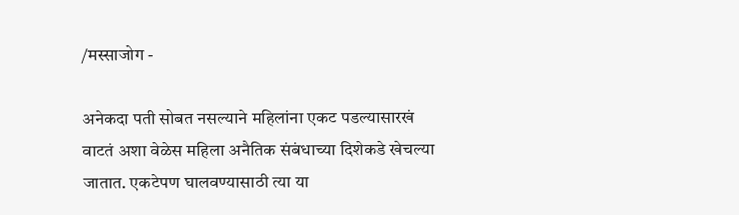/मस्साजोग -

अनेकदा पती सोबत नसल्याने महिलांना एकट पडल्यासारखं वाटतं अशा वेळेस महिला अनैतिक संबंधाच्या दिशेकडे खेचल्या जातात. एकटेपण घालवण्यासाठी त्या या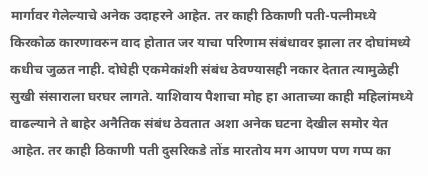मार्गावर गेलेल्याचे अनेक उदाहरने आहेत. तर काही ठिकाणी पती-पत्नीमध्ये किरकोळ कारणावरुन वाद होतात जर याचा परिणाम संबंधावर झाला तर दोघांमध्ये कधीच जुळत नाही. दोघेही एकमेकांशी संबंध ठेवण्यासही नकार देतात त्यामुळेही सुखी संसाराला घरघर लागते. याशिवाय पैशाचा मोह हा आताच्या काही महिलांमध्ये वाढल्याने ते बाहेर अनैतिक संबंध ठेवतात अशा अनेक घटना देखील समोर येत आहेत. तर काही ठिकाणी पती दुसरिकडे तोंड मारतोय मग आपण पण गप्प का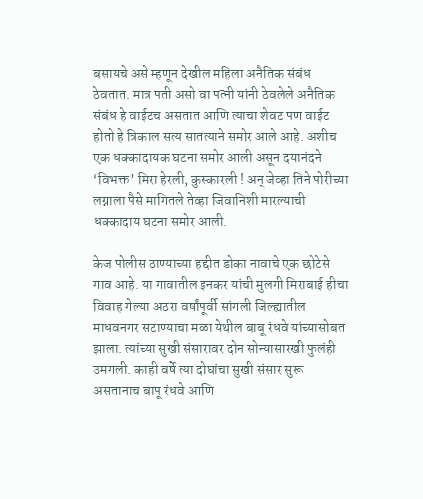बसायचे असे म्हणून देखील महिला अनैतिक संबंध ठेवतात. मात्र पती असो वा पत्नी यांनी ठेवलेले अनैतिक संबंध हे वाईटच असतात आणि त्याचा शेवट पण वाईट होतो हे त्रिकाल सत्य सातत्याने समोर आले आहे. अशीच एक धक्कादायक घटना समोर आली असून दयानंदने ‘विभक्त’ मिरा हेरली, कुस्कारली ! अन् जेव्हा तिने पोरीच्या लग्नाला पैसे मागितले तेव्हा जिवानिशी मारल्याची धक्कादाय घटना समोर आली.

केज पोलीस ठाण्याच्या हद्दीत डोका नावाचे एक छोटेसे गाव आहे. या गावातील इनकर यांची मुलगी मिराबाई हीचा विवाह गेल्या अठरा वर्षांपूर्वी सांगली जिल्ह्यातील माधवनगर सटाण्याचा मळा येथील बाबू रंधवे यांच्यासोबत झाला. त्यांच्या सुखी संसारावर दोन सोन्यासारखी फुलंही उमगली. काही वर्षे त्या दोघांचा सुखी संसार सुरू असतानाच बापू रंधवे आणि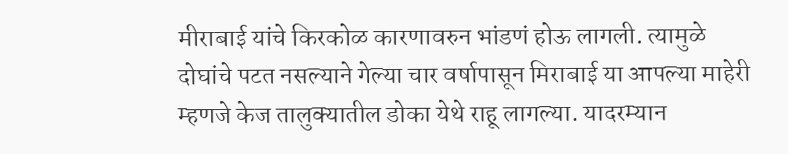मीराबाई यांचे किरकोळ कारणावरुन भांडणं होऊ लागली. त्यामुळे दोघांचे पटत नसल्याने गेल्या चार वर्षापासून मिराबाई या आपल्या माहेरी म्हणजे केज तालुक्यातील डोका येथे राहू लागल्या. यादरम्यान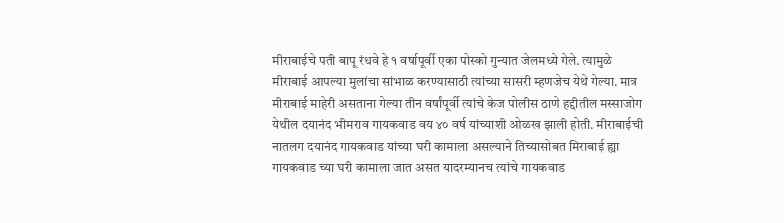मीराबाईचे पती बापू रंधवे हे १ वर्षापूर्वी एका पोस्को गुन्यात जेलमध्ये गेले. त्यामुळे मीराबाई आपल्या मुलांचा सांभाळ करण्यासाठी त्यांच्या सासरी म्हणजेच येथे गेल्या. मात्र मीराबाई माहेरी असताना गेल्या तीन वर्षांपूर्वी त्यांचे केज पोलीस ठाणे हद्दीतील मस्साजोग येथील दयानंद भीमराव गायकवाड वय ४० वर्ष यांच्याशी ओळख झाली होती. मीराबाईची नातलग दयानंद गायकवाड यांच्या घरी कामाला असल्याने तिच्यासोबत मिराबाई ह्या गायकवाड च्या घरी कामाला जात असत यादरम्यानच त्यांचे गायकवाड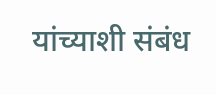यांच्याशी संबंध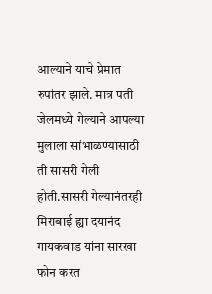आल्याने याचे प्रेमात रुपांतर झाले. मात्र पती जेलमध्ये गेल्याने आपल्या मुलाला सांभाळण्यासाठी ती सासरी गेली होती.सासरी गेल्यानंतरही मिराबाई ह्या दयानंद गायकवाड यांना सारखा फोन करत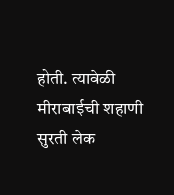होती. त्यावेळी मीराबाईची शहाणी सुरती लेक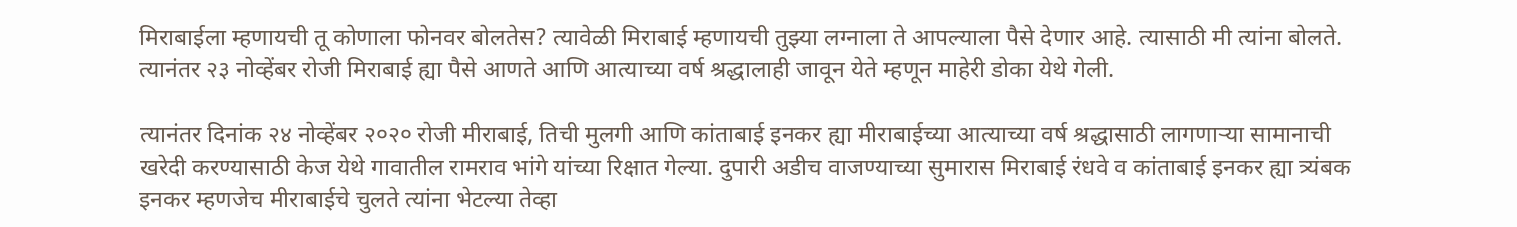मिराबाईला म्हणायची तू कोणाला फोनवर बोलतेस? त्यावेळी मिराबाई म्हणायची तुझ्या लग्नाला ते आपल्याला पैसे देणार आहे. त्यासाठी मी त्यांना बोलते. त्यानंतर २३ नोव्हेंबर रोजी मिराबाई ह्या पैसे आणते आणि आत्याच्या वर्ष श्रद्धालाही जावून येते म्हणून माहेरी डोका येथे गेली.

त्यानंतर दिनांक २४ नोव्हेंबर २०२० रोजी मीराबाई, तिची मुलगी आणि कांताबाई इनकर ह्या मीराबाईच्या आत्याच्या वर्ष श्रद्धासाठी लागणार्‍या सामानाची खरेदी करण्यासाठी केज येथे गावातील रामराव भांगे यांच्या रिक्षात गेल्या. दुपारी अडीच वाजण्याच्या सुमारास मिराबाई रंधवे व कांताबाई इनकर ह्या त्र्यंबक इनकर म्हणजेच मीराबाईचे चुलते त्यांना भेटल्या तेव्हा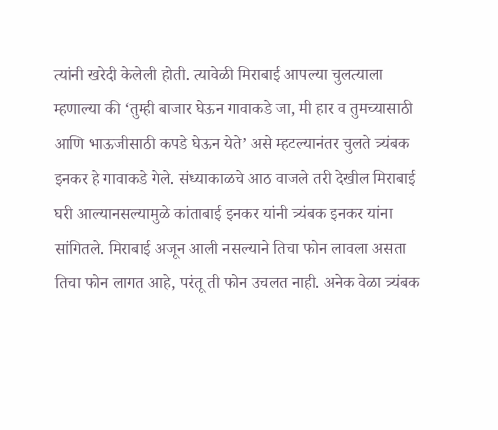त्यांनी खरेदी केलेली होती. त्यावेळी मिराबाई आपल्या चुलत्याला म्हणाल्या की ‘तुम्ही बाजार घेऊन गावाकडे जा, मी हार व तुमच्यासाठी आणि भाऊजीसाठी कपडे घेऊन येते’ असे म्हटल्यानंतर चुलते त्र्यंबक इनकर हे गावाकडे गेले. संध्याकाळचे आठ वाजले तरी देखील मिराबाई घरी आल्यानसल्यामुळे कांताबाई इनकर यांनी त्र्यंबक इनकर यांना सांगितले. मिराबाई अजून आली नसल्याने तिचा फोन लावला असता तिचा फोन लागत आहे, परंतू ती फोन उचलत नाही. अनेक वेळा त्र्यंबक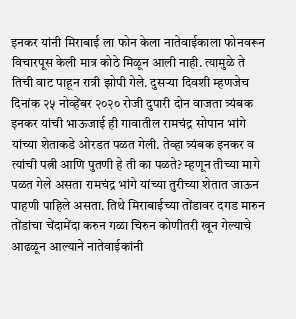इनकर यांनी मिराबाई ला फोन केला नातेवाईकाला फोनवरून विचारपूस केली मात्र कोठे मिळून आली नाही. त्यामुळे ते तिची वाट पाहून रात्री झोपी गेले. दुसर्‍या दिवशी म्हणजेच दिनांक २५ नोव्हेंबर २०२० रोजी दुपारी दोन वाजता त्र्यंबक इनकर यांची भाऊजाई ही गावातील रामचंद्र सोपान भांगे यांच्या शेताकडे ओरडत पळत गेली. तेव्हा त्र्यंबक इनकर व त्यांची पत्नी आणि पुतणी हे ती का पळते? म्हणून तीच्या मागे पळत गेले असता रामचंद्र भांगे यांच्या तुरीच्या शेतात जाऊन पाहणी पाहिले असता. तिथे मिराबाईच्या तोंडावर दगड मारुन तोंडांचा चेंदामेंदा करुन गळा चिरुन कोणीतरी खून गेल्याचे आढळून आल्याने नातेवाईकांनी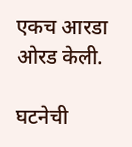एकच आरडा ओरड केली.

घटनेची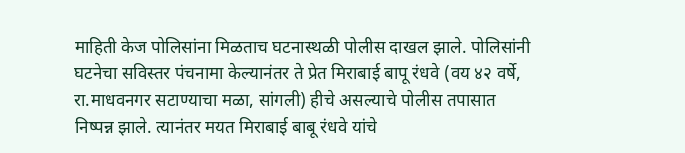माहिती केज पोलिसांना मिळताच घटनास्थळी पोलीस दाखल झाले. पोलिसांनी घटनेचा सविस्तर पंचनामा केल्यानंतर ते प्रेत मिराबाई बापू रंधवे (वय ४२ वर्षे, रा.माधवनगर सटाण्याचा मळा, सांगली) हीचे असल्याचे पोलीस तपासात निष्पन्न झाले. त्यानंतर मयत मिराबाई बाबू रंधवे यांचे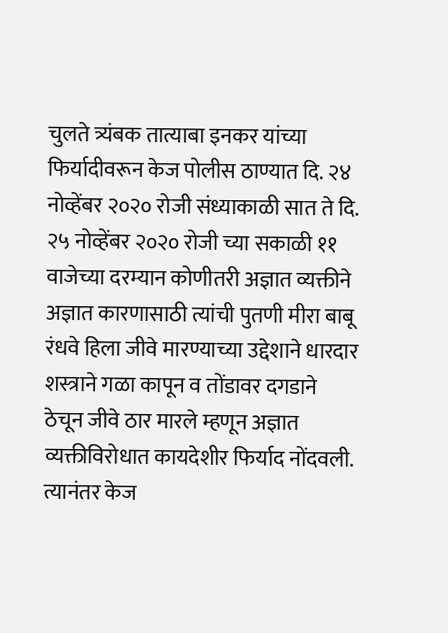चुलते त्र्यंबक तात्याबा इनकर यांच्या फिर्यादीवरून केज पोलीस ठाण्यात दि. २४ नोव्हेंबर २०२० रोजी संध्याकाळी सात ते दि. २५ नोव्हेंबर २०२० रोजी च्या सकाळी ११ वाजेच्या दरम्यान कोणीतरी अज्ञात व्यक्तीने अज्ञात कारणासाठी त्यांची पुतणी मीरा बाबू रंधवे हिला जीवे मारण्याच्या उद्देशाने धारदार शस्त्राने गळा कापून व तोंडावर दगडाने ठेचून जीवे ठार मारले म्हणून अज्ञात व्यक्तीविरोधात कायदेशीर फिर्याद नोंदवली. त्यानंतर केज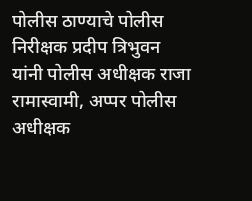पोलीस ठाण्याचे पोलीस निरीक्षक प्रदीप त्रिभुवन यांनी पोलीस अधीक्षक राजा रामास्वामी, अप्पर पोलीस अधीक्षक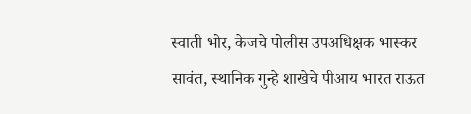स्वाती भोर, केजचे पोलीस उपअधिक्षक भास्कर सावंत, स्थानिक गुन्हे शाखेचे पीआय भारत राऊत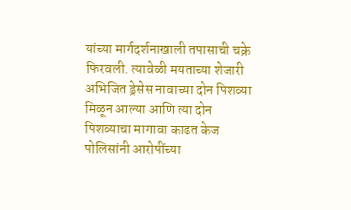यांच्या मार्गदर्शनाखाली तपासाची चक्रे फिरवली. त्यावेळी मयताच्या शेजारी अभिजित ड्रेसेस नावाच्या दोन पिशव्या मिळून आल्या आणि त्या दोन पिशव्याचा मागावा काढत केज पोलिसांनी आरोपींच्या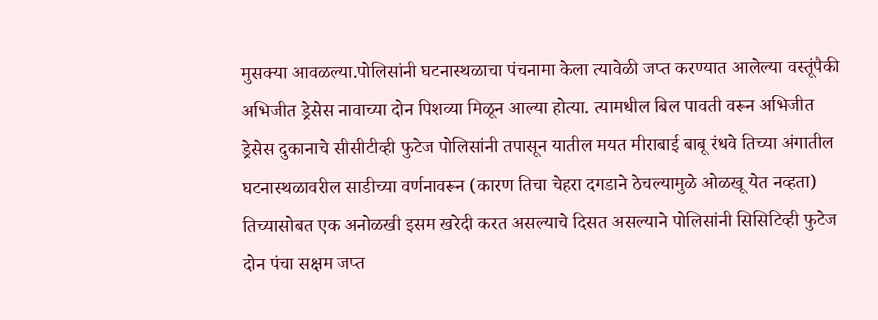मुसक्या आवळल्या.पोलिसांनी घटनास्थळाचा पंचनामा केला त्यावेळी जप्त करण्यात आलेल्या वस्तूंपैकी अभिजीत ड्रेसेस नावाच्या दोन पिशव्या मिळून आल्या होत्या. त्यामधील बिल पावती वरून अभिजीत ड्रेसेस दुकानाचे सीसीटीव्ही फुटेज पोलिसांनी तपासून यातील मयत मीराबाई बाबू रंधवे तिच्या अंगातील घटनास्थळावरील साडीच्या वर्णनावरून (कारण तिचा चेहरा दगडाने ठेचल्यामुळे ओळखू येत नव्हता) तिच्यासोबत एक अनोळखी इसम खरेदी करत असल्याचे दिसत असल्याने पोलिसांनी सिसिटिव्ही फुटेज दोन पंचा सक्षम जप्त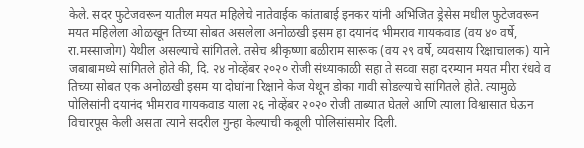केले. सदर फुटेजवरून यातील मयत महिलेचे नातेवाईक कांताबाई इनकर यांनी अभिजित ड्रेसेस मधील फुटेजवरून मयत महिलेला ओळखून तिच्या सोबत असलेला अनोळखी इसम हा दयानंद भीमराव गायकवाड (वय ४० वर्षे, रा.मस्साजोग) येथील असल्याचे सांगितले. तसेच श्रीकृष्णा बळीराम सारूक (वय २९ वर्षे, व्यवसाय रिक्षाचालक) याने जबाबामध्ये सांगितले होते की, दि. २४ नोव्हेंबर २०२० रोजी संध्याकाळी सहा ते सव्वा सहा दरम्यान मयत मीरा रंधवे व तिच्या सोबत एक अनोळखी इसम या दोघांना रिक्षाने केज येथून डोका गावी सोडल्याचे सांगितले होते. त्यामुळे पोलिसांनी दयानंद भीमराव गायकवाड याला २६ नोव्हेंबर २०२० रोजी ताब्यात घेतले आणि त्याला विश्वासात घेऊन विचारपूस केली असता त्याने सदरील गुन्हा केल्याची कबूली पोलिसांसमोर दिली.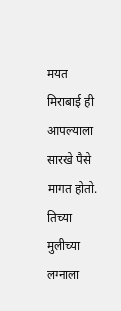मयत मिराबाई ही आपल्याला सारखे पैसे मागत होतो. तिच्या मुलीच्या लग्नाला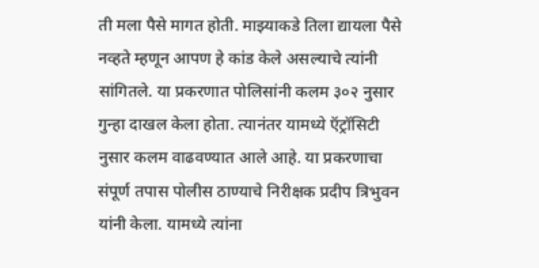ती मला पैसे मागत होती. माझ्याकडे तिला द्यायला पैसे नव्हते म्हणून आपण हे कांड केले असल्याचे त्यांनी सांगितले. या प्रकरणात पोलिसांनी कलम ३०२ नुसार गुन्हा दाखल केला होता. त्यानंतर यामध्ये ऍट्रॉसिटी नुसार कलम वाढवण्यात आले आहे. या प्रकरणाचा संपूर्ण तपास पोलीस ठाण्याचे निरीक्षक प्रदीप त्रिभुवन यांनी केला. यामध्ये त्यांना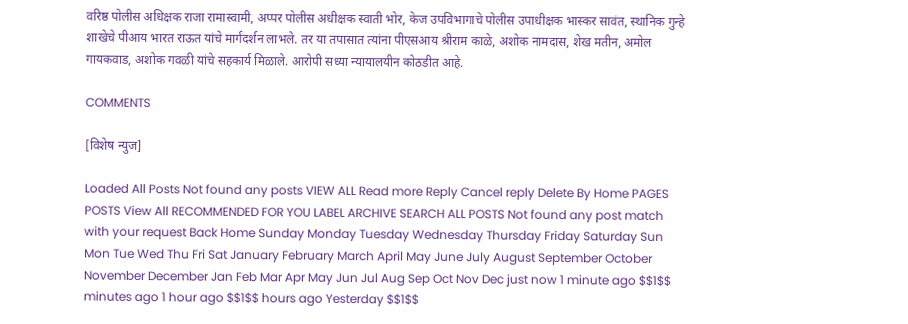वरिष्ठ पोलीस अधिक्षक राजा रामास्वामी, अप्पर पोलीस अधीक्षक स्वाती भोर, केज उपविभागाचे पोलीस उपाधीक्षक भास्कर सावंत, स्थानिक गुन्हे शाखेचे पीआय भारत राऊत यांचे मार्गदर्शन लाभले. तर या तपासात त्यांना पीएसआय श्रीराम काळे, अशोक नामदास, शेख मतीन, अमोल गायकवाड, अशोक गवळी यांचे सहकार्य मिळाले. आरोपी सध्या न्यायालयीन कोठडीत आहे.

COMMENTS

[विशेष न्युज]

Loaded All Posts Not found any posts VIEW ALL Read more Reply Cancel reply Delete By Home PAGES POSTS View All RECOMMENDED FOR YOU LABEL ARCHIVE SEARCH ALL POSTS Not found any post match with your request Back Home Sunday Monday Tuesday Wednesday Thursday Friday Saturday Sun Mon Tue Wed Thu Fri Sat January February March April May June July August September October November December Jan Feb Mar Apr May Jun Jul Aug Sep Oct Nov Dec just now 1 minute ago $$1$$ minutes ago 1 hour ago $$1$$ hours ago Yesterday $$1$$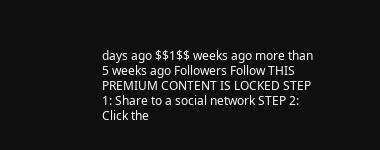days ago $$1$$ weeks ago more than 5 weeks ago Followers Follow THIS PREMIUM CONTENT IS LOCKED STEP 1: Share to a social network STEP 2: Click the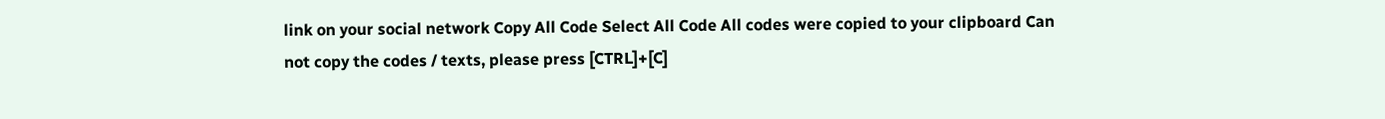link on your social network Copy All Code Select All Code All codes were copied to your clipboard Can not copy the codes / texts, please press [CTRL]+[C]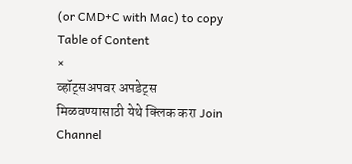(or CMD+C with Mac) to copy Table of Content
×
व्हॉट्सअपवर अपडेट्स मिळवण्यासाठी येथे क्लिक करा Join Channel